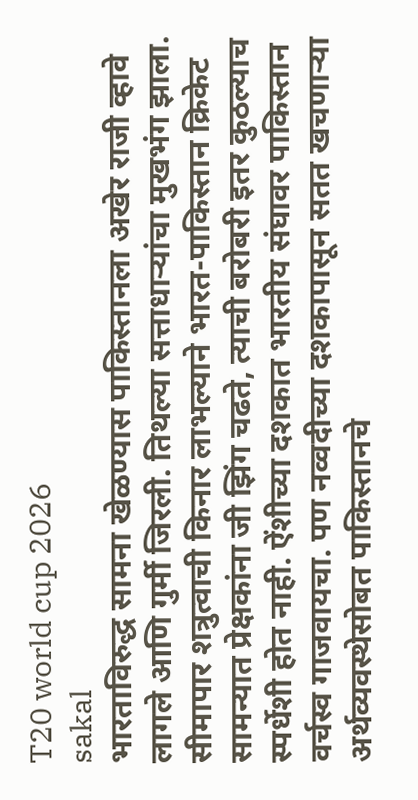T20 world cup 2026
sakal
भारताविरुद्ध सामना खेळण्यास पाकिस्तानला अखेर राजी व्हावे लागले आणि गुर्मी जिरली. तिथल्या सत्ताधाऱ्यांचा मुखभंग झाला.
सीमापार शत्रुत्वाची किनार लाभल्याने भारत-पाकिस्तान क्रिकेट सामन्यात प्रेक्षकांना जी झिंग चढते, त्याची बरोबरी इतर कुठल्याच स्पर्धेशी होत नाही. ऐंशीच्या दशकात भारतीय संघावर पाकिस्तान वर्चस्व गाजवायचा. पण नव्वदीच्या दशकापासून सतत खचणाऱ्या अर्थव्यवस्थेसोबत पाकिस्तानचे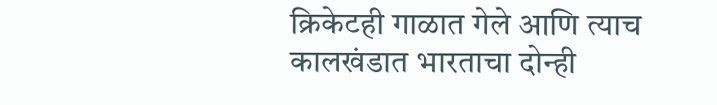क्रिकेटही गाळात गेले आणि त्याच कालखंडात भारताचा दोन्ही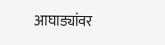आघाड्यांवर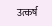उत्कर्ष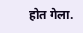होत गेला.